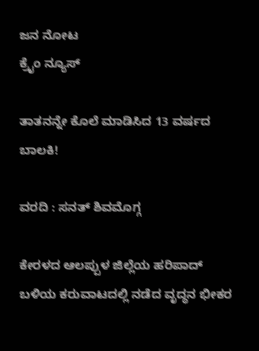ಜನ ನೋಟ
ಕ್ರೈಂ ನ್ಯೂಸ್

ತಾತನನ್ನೇ ಕೊಲೆ ಮಾಡಿಸಿದ 13 ವರ್ಷದ ಬಾಲಕಿ!

ವರದಿ : ಸನತ್ ಶಿವಮೊಗ್ಗ

ಕೇರಳದ ಆಲಪ್ಪುಳ ಜಿಲ್ಲೆಯ ಹರಿಪಾದ್ ಬಳಿಯ ಕರುವಾಟದಲ್ಲಿ ನಡೆದ ವೃದ್ಧನ ಭೀಕರ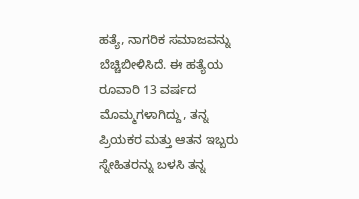ಹತ್ಯೆ, ನಾಗರಿಕ ಸಮಾಜವನ್ನು ಬೆಚ್ಚಿಬೀಳಿಸಿದೆ. ಈ ಹತ್ಯೆಯ ರೂವಾರಿ 13 ವರ್ಷದ ಮೊಮ್ಮಗಳಾಗಿದ್ದು, ತನ್ನ ಪ್ರಿಯಕರ ಮತ್ತು ಆತನ ಇಬ್ಬರು ಸ್ನೇಹಿತರನ್ನು ಬಳಸಿ ತನ್ನ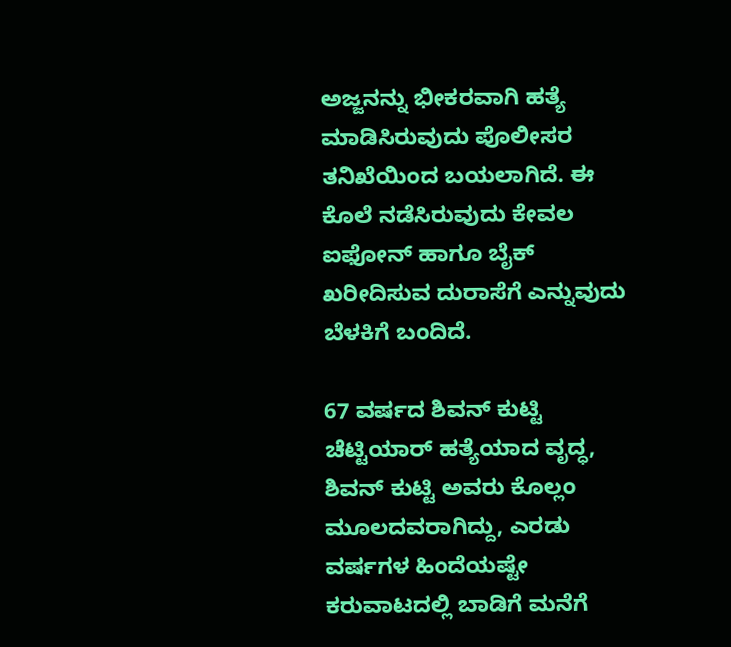ಅಜ್ಜನನ್ನು ಭೀಕರವಾಗಿ ಹತ್ಯೆ ಮಾಡಿಸಿರುವುದು ಪೊಲೀಸರ ತನಿಖೆಯಿಂದ ಬಯಲಾಗಿದೆ. ಈ ಕೊಲೆ ನಡೆಸಿರುವುದು ಕೇವಲ ಐಫೋನ್ ಹಾಗೂ ಬೈಕ್ ಖರೀದಿಸುವ ದುರಾಸೆಗೆ ಎನ್ನುವುದು ಬೆಳಕಿಗೆ ಬಂದಿದೆ.

67 ವರ್ಷದ ಶಿವನ್ ಕುಟ್ಟಿ ಚೆಟ್ಟಿಯಾರ್ ಹತ್ಯೆಯಾದ ವೃದ್ಧ, ಶಿವನ್ ಕುಟ್ಟಿ ಅವರು ಕೊಲ್ಲಂ ಮೂಲದವರಾಗಿದ್ದು, ಎರಡು ವರ್ಷಗಳ ಹಿಂದೆಯಷ್ಟೇ ಕರುವಾಟದಲ್ಲಿ ಬಾಡಿಗೆ ಮನೆಗೆ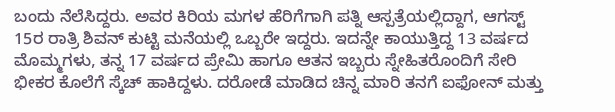ಬಂದು ನೆಲೆಸಿದ್ದರು. ಅವರ ಕಿರಿಯ ಮಗಳ ಹೆರಿಗೆಗಾಗಿ ಪತ್ನಿ ಆಸ್ಪತ್ರೆಯಲ್ಲಿದ್ದಾಗ, ಆಗಸ್ಟ್ 15ರ ರಾತ್ರಿ ಶಿವನ್ ಕುಟ್ಟಿ ಮನೆಯಲ್ಲಿ ಒಬ್ಬರೇ ಇದ್ದರು. ಇದನ್ನೇ ಕಾಯುತ್ತಿದ್ದ 13 ವರ್ಷದ ಮೊಮ್ಮಗಳು, ತನ್ನ 17 ವರ್ಷದ ಪ್ರೇಮಿ ಹಾಗೂ ಆತನ ಇಬ್ಬರು ಸ್ನೇಹಿತರೊಂದಿಗೆ ಸೇರಿ ಭೀಕರ ಕೊಲೆಗೆ ಸ್ಕೆಚ್ ಹಾಕಿದ್ದಳು. ದರೋಡೆ ಮಾಡಿದ ಚಿನ್ನ ಮಾರಿ ತನಗೆ ಐಫೋನ್ ಮತ್ತು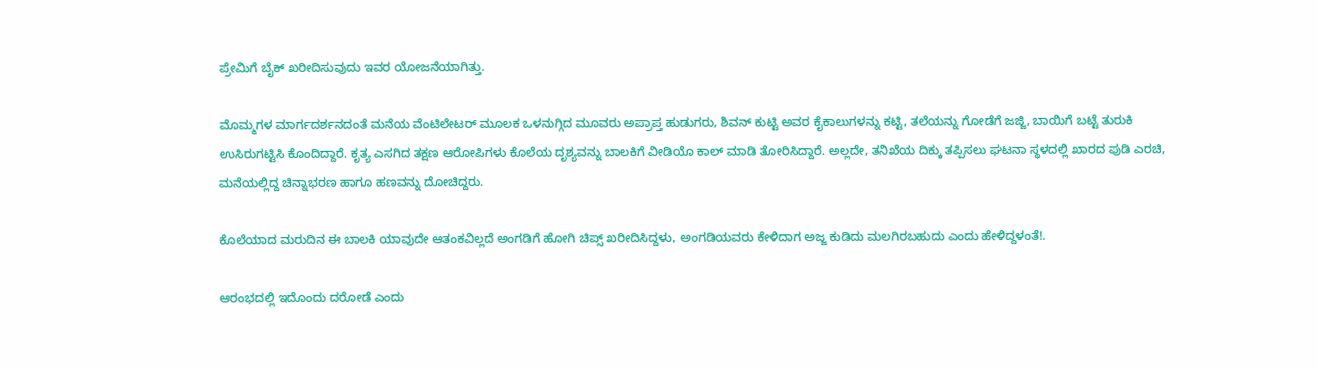ಪ್ರೇಮಿಗೆ ಬೈಕ್ ಖರೀದಿಸುವುದು ಇವರ ಯೋಜನೆಯಾಗಿತ್ತು.

ಮೊಮ್ಮಗಳ ಮಾರ್ಗದರ್ಶನದಂತೆ ಮನೆಯ ವೆಂಟಿಲೇಟರ್ ಮೂಲಕ ಒಳನುಗ್ಗಿದ ಮೂವರು ಅಪ್ರಾಪ್ತ ಹುಡುಗರು, ಶಿವನ್ ಕುಟ್ಟಿ ಅವರ ಕೈಕಾಲುಗಳನ್ನು ಕಟ್ಟಿ, ತಲೆಯನ್ನು ಗೋಡೆಗೆ ಜಜ್ಜಿ, ಬಾಯಿಗೆ ಬಟ್ಟೆ ತುರುಕಿ ಉಸಿರುಗಟ್ಟಿಸಿ ಕೊಂದಿದ್ದಾರೆ. ಕೃತ್ಯ ಎಸಗಿದ ತಕ್ಷಣ ಆರೋಪಿಗಳು ಕೊಲೆಯ ದೃಶ್ಯವನ್ನು ಬಾಲಕಿಗೆ ವೀಡಿಯೊ ಕಾಲ್ ಮಾಡಿ ತೋರಿಸಿದ್ದಾರೆ. ಅಲ್ಲದೇ, ತನಿಖೆಯ ದಿಕ್ಕು ತಪ್ಪಿಸಲು ಘಟನಾ ಸ್ಥಳದಲ್ಲಿ ಖಾರದ ಪುಡಿ ಎರಚಿ, ಮನೆಯಲ್ಲಿದ್ದ ಚಿನ್ನಾಭರಣ ಹಾಗೂ ಹಣವನ್ನು ದೋಚಿದ್ದರು.

ಕೊಲೆಯಾದ ಮರುದಿನ ಈ ಬಾಲಕಿ ಯಾವುದೇ ಆತಂಕವಿಲ್ಲದೆ ಅಂಗಡಿಗೆ ಹೋಗಿ ಚಿಪ್ಸ್ ಖರೀದಿಸಿದ್ದಳು, ಅಂಗಡಿಯವರು ಕೇಳಿದಾಗ ಅಜ್ಜ ಕುಡಿದು ಮಲಗಿರಬಹುದು ಎಂದು ಹೇಳಿದ್ದಳಂತೆ!.

ಆರಂಭದಲ್ಲಿ ಇದೊಂದು ದರೋಡೆ ಎಂದು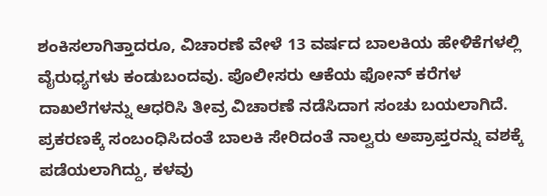ಶಂಕಿಸಲಾಗಿತ್ತಾದರೂ, ವಿಚಾರಣೆ ವೇಳೆ 13 ವರ್ಷದ ಬಾಲಕಿಯ ಹೇಳಿಕೆಗಳಲ್ಲಿ ವೈರುಧ್ಯಗಳು ಕಂಡುಬಂದವು. ಪೊಲೀಸರು ಆಕೆಯ ಫೋನ್ ಕರೆಗಳ ದಾಖಲೆಗಳನ್ನು ಆಧರಿಸಿ ತೀವ್ರ ವಿಚಾರಣೆ ನಡೆಸಿದಾಗ ಸಂಚು ಬಯಲಾಗಿದೆ. ಪ್ರಕರಣಕ್ಕೆ ಸಂಬಂಧಿಸಿದಂತೆ ಬಾಲಕಿ ಸೇರಿದಂತೆ ನಾಲ್ವರು ಅಪ್ರಾಪ್ತರನ್ನು ವಶಕ್ಕೆ ಪಡೆಯಲಾಗಿದ್ದು, ಕಳವು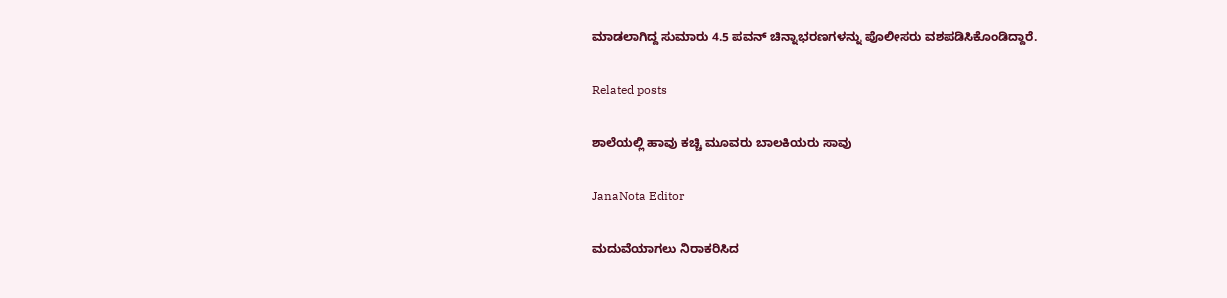ಮಾಡಲಾಗಿದ್ದ ಸುಮಾರು 4.5 ಪವನ್ ಚಿನ್ನಾಭರಣಗಳನ್ನು ಪೊಲೀಸರು ವಶಪಡಿಸಿಕೊಂಡಿದ್ದಾರೆ.

Related posts

ಶಾಲೆಯಲ್ಲಿ ಹಾವು ಕಚ್ಚಿ ಮೂವರು ಬಾಲಕಿಯರು ಸಾವು

JanaNota Editor

ಮದುವೆಯಾಗಲು ನಿರಾಕರಿಸಿದ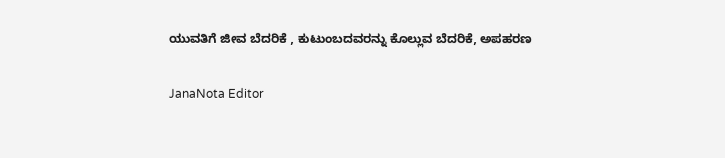ಯುವತಿಗೆ ಜೀವ ಬೆದರಿಕೆ , ಕುಟುಂಬದವರನ್ನು ಕೊಲ್ಲುವ ಬೆದರಿಕೆ, ಅಪಹರಣ

JanaNota Editor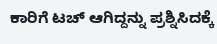ಕಾರಿಗೆ ಟಚ್ ಆಗಿದ್ದನ್ನು ಪ್ರಶ್ನಿಸಿದಕ್ಕೆ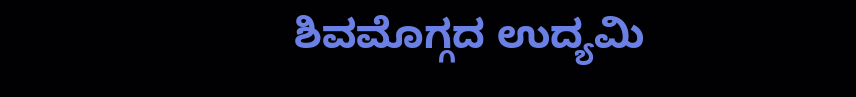ಶಿವಮೊಗ್ಗದ ಉದ್ಯಮಿ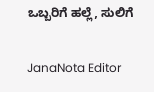ಒಬ್ಬರಿಗೆ ಹಲ್ಲೆ, ಸುಲಿಗೆ

JanaNota Editor